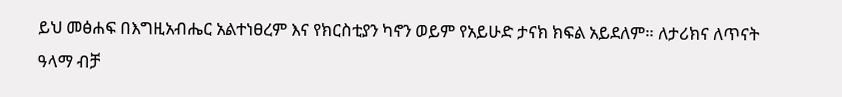ይህ መፅሐፍ በእግዚአብሔር አልተነፀረም እና የክርስቲያን ካኖን ወይም የአይሁድ ታናክ ክፍል አይደለም። ለታሪክና ለጥናት ዓላማ ብቻ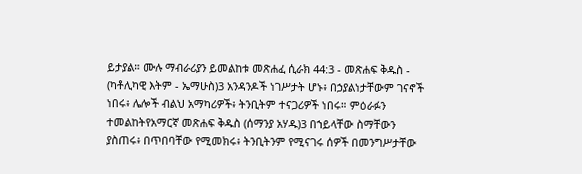ይታያል። ሙሉ ማብራሪያን ይመልከቱ መጽሐፈ ሲራክ 44:3 - መጽሐፍ ቅዱስ - (ካቶሊካዊ እትም - ኤማሁስ)3 አንዳንዶች ነገሥታት ሆኑ፥ በኃያልነታቸውም ገናኖች ነበሩ፥ ሌሎች ብልህ አማካሪዎች፥ ትንቢትም ተናጋሪዎች ነበሩ። ምዕራፉን ተመልከትየአማርኛ መጽሐፍ ቅዱስ (ሰማንያ አሃዱ)3 በኀይላቸው ስማቸውን ያስጠሩ፥ በጥበባቸው የሚመክሩ፥ ትንቢትንም የሚናገሩ ሰዎች በመንግሥታቸው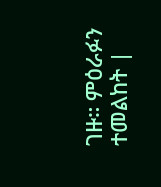ገዙ። ምዕራፉን ተመልከት |